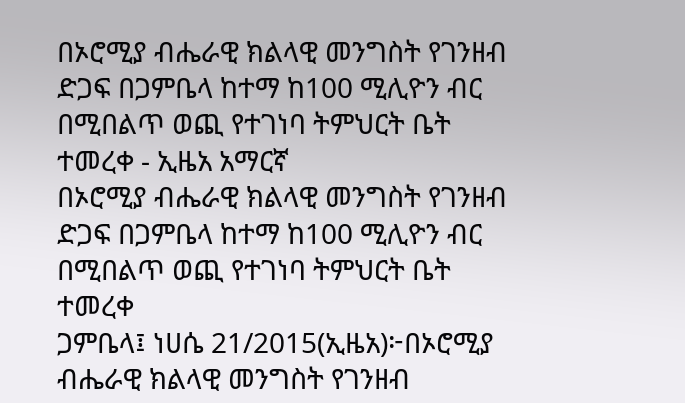በኦሮሚያ ብሔራዊ ክልላዊ መንግስት የገንዘብ ድጋፍ በጋምቤላ ከተማ ከ100 ሚሊዮን ብር በሚበልጥ ወጪ የተገነባ ትምህርት ቤት ተመረቀ - ኢዜአ አማርኛ
በኦሮሚያ ብሔራዊ ክልላዊ መንግስት የገንዘብ ድጋፍ በጋምቤላ ከተማ ከ100 ሚሊዮን ብር በሚበልጥ ወጪ የተገነባ ትምህርት ቤት ተመረቀ
ጋምቤላ፤ ነሀሴ 21/2015(ኢዜአ)፦በኦሮሚያ ብሔራዊ ክልላዊ መንግስት የገንዘብ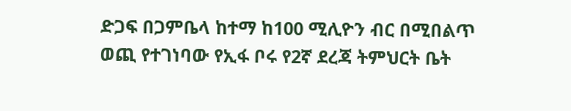ድጋፍ በጋምቤላ ከተማ ከ100 ሚሊዮን ብር በሚበልጥ ወጪ የተገነባው የኢፋ ቦሩ የ2ኛ ደረጃ ትምህርት ቤት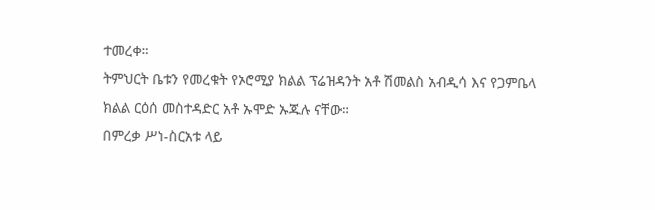ተመረቀ።
ትምህርት ቤቱን የመረቁት የኦሮሚያ ክልል ፕሬዝዳንት አቶ ሽመልስ አብዲሳ እና የጋምቤላ ክልል ርዕሰ መስተዳድር አቶ ኡሞድ ኡጁሉ ናቸው።
በምረቃ ሥነ-ስርአቱ ላይ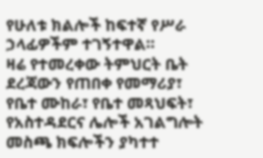የሁለቱ ክልሎች ከፍተኛ የሥራ ኃላፊዎችም ተገኝተዋል።
ዛሬ የተመረቀው ትምህርት ቤት ደረጃውን የጠበቀ የመማሪያ፣ የቤተ ሙከራ፣ የቤተ መጻህፍት፣ የአስተዳደርና ሌሎች አገልግሎት መስጫ ክፍሎችን ያካተተ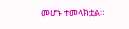መሆኑ ተመላክቷል።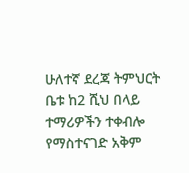ሁለተኛ ደረጃ ትምህርት ቤቱ ከ2 ሺህ በላይ ተማሪዎችን ተቀብሎ የማስተናገድ አቅም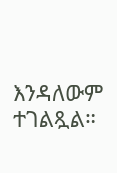እንዳለውም ተገልጿል።